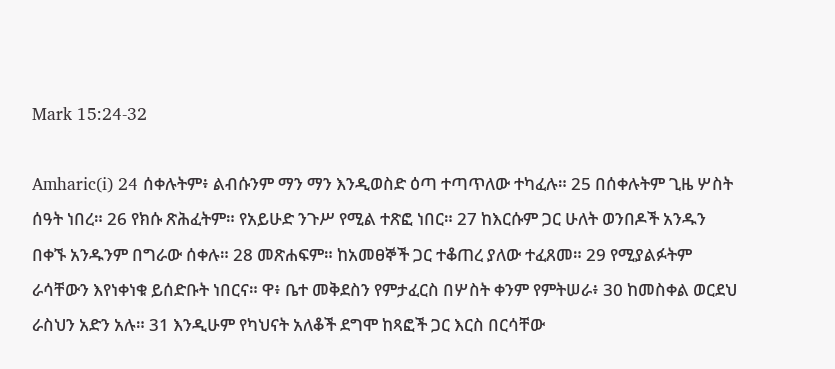Mark 15:24-32

Amharic(i) 24 ሰቀሉትም፥ ልብሱንም ማን ማን እንዲወስድ ዕጣ ተጣጥለው ተካፈሉ። 25 በሰቀሉትም ጊዜ ሦስት ሰዓት ነበረ። 26 የክሱ ጽሕፈትም። የአይሁድ ንጉሥ የሚል ተጽፎ ነበር። 27 ከእርሱም ጋር ሁለት ወንበዶች አንዱን በቀኙ አንዱንም በግራው ሰቀሉ። 28 መጽሐፍም። ከአመፀኞች ጋር ተቆጠረ ያለው ተፈጸመ። 29 የሚያልፉትም ራሳቸውን እየነቀነቁ ይሰድቡት ነበርና። ዋ፥ ቤተ መቅደስን የምታፈርስ በሦስት ቀንም የምትሠራ፥ 30 ከመስቀል ወርደህ ራስህን አድን አሉ። 31 እንዲሁም የካህናት አለቆች ደግሞ ከጻፎች ጋር እርስ በርሳቸው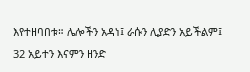እየተዘባበቱ። ሌሎችን አዳነ፤ ራሱን ሊያድን አይችልም፤ 32 አይተን እናምን ዘንድ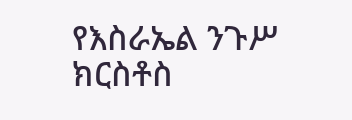የእስራኤል ንጉሥ ክርስቶስ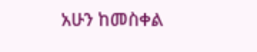አሁን ከመስቀል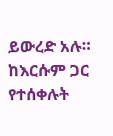ይውረድ አሉ። ከእርሱም ጋር የተሰቀሉት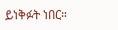ይነቅፉት ነበር።